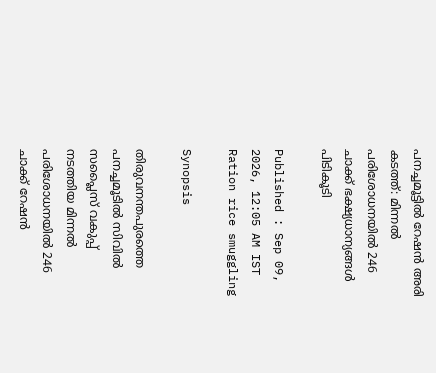പനച്ചമൂട്ടിൽ റേഷൻ അരി കടത്ത്: മിന്നൽ പരിശോധനയിൽ 246 ചാക്ക് ഭക്ഷ്യധാന്യങ്ങൾ പിടികൂടി

Published : Sep 09, 2026, 12:05 AM IST
Ration rice smuggling

Synopsis

തിരുവനന്തപുരത്തെ പനച്ചമൂടിൽ സിവിൽ സപ്ലൈസ് വകുപ്പ് നടത്തിയ മിന്നൽ പരിശോധനയിൽ 246 ചാക്ക് റേഷൻ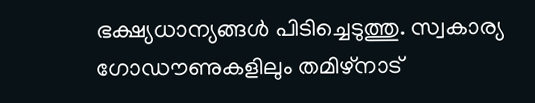ഭക്ഷ്യധാന്യങ്ങൾ പിടിച്ചെടുത്തു. സ്വകാര്യ ഗോഡൗണുകളിലും തമിഴ്‌നാട്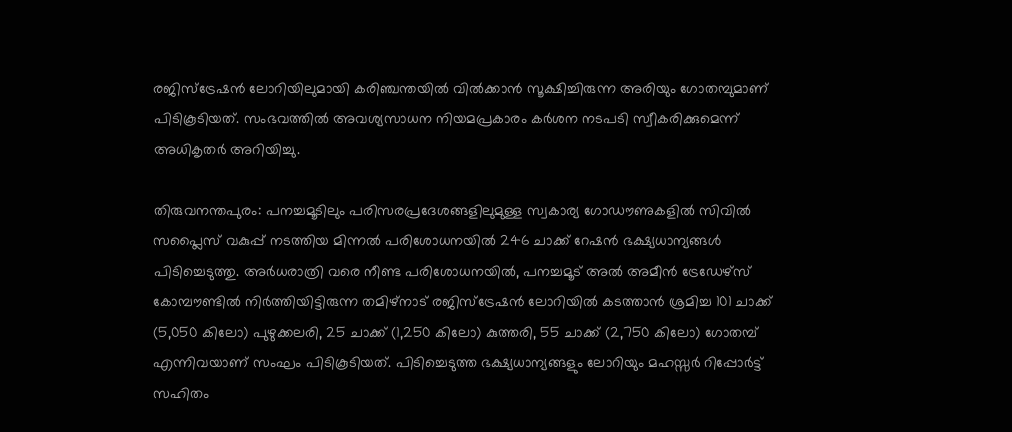രജിസ്‌ട്രേഷൻ ലോറിയിലുമായി കരിഞ്ചന്തയിൽ വിൽക്കാൻ സൂക്ഷിച്ചിരുന്ന അരിയും ഗോതമ്പുമാണ് പിടികൂടിയത്. സംഭവത്തിൽ അവശ്യസാധന നിയമപ്രകാരം കർശന നടപടി സ്വീകരിക്കുമെന്ന് അധികൃതർ അറിയിച്ചു.

തിരുവനന്തപുരം: പനച്ചമൂടിലും പരിസരപ്രദേശങ്ങളിലുമുള്ള സ്വകാര്യ ഗോഡൗണുകളിൽ സിവിൽ സപ്ലൈസ് വകുപ്പ് നടത്തിയ മിന്നൽ പരിശോധനയിൽ 246 ചാക്ക് റേഷൻ ഭക്ഷ്യധാന്യങ്ങൾ പിടിച്ചെടുത്തു. അർധരാത്രി വരെ നീണ്ട പരിശോധനയിൽ, പനച്ചമൂട് അൽ അമീൻ ട്രേഡേഴ്‌സ് കോമ്പൗണ്ടിൽ നിർത്തിയിട്ടിരുന്ന തമിഴ്‌നാട് രജിസ്‌ട്രേഷൻ ലോറിയിൽ കടത്താൻ ശ്രമിച്ച 101 ചാക്ക് (5,050 കിലോ) പുഴുക്കലരി, 25 ചാക്ക് (1,250 കിലോ) കുത്തരി, 55 ചാക്ക് (2,750 കിലോ) ഗോതമ്പ് എന്നിവയാണ് സംഘം പിടികൂടിയത്. പിടിച്ചെടുത്ത ഭക്ഷ്യധാന്യങ്ങളും ലോറിയും മഹസ്സർ റിപ്പോർട്ട് സഹിതം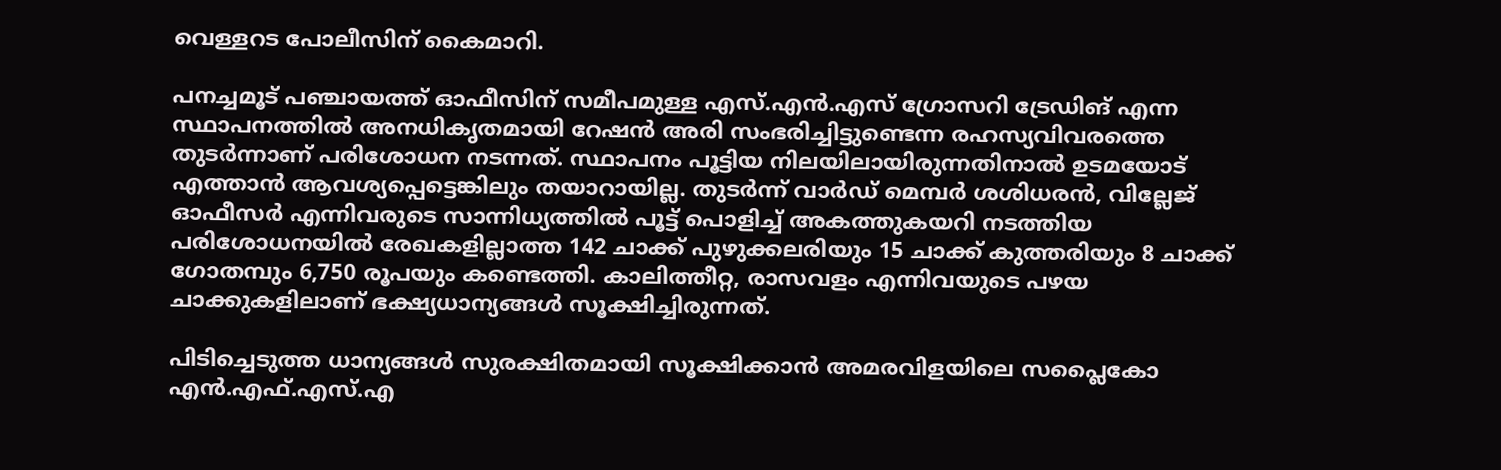വെള്ളറട പോലീസിന് കൈമാറി.

പനച്ചമൂട് പഞ്ചായത്ത് ഓഫീസിന് സമീപമുള്ള എസ്.എൻ.എസ് ഗ്രോസറി ട്രേഡിങ് എന്ന സ്ഥാപനത്തിൽ അനധികൃതമായി റേഷൻ അരി സംഭരിച്ചിട്ടുണ്ടെന്ന രഹസ്യവിവരത്തെ തുടർന്നാണ് പരിശോധന നടന്നത്. സ്ഥാപനം പൂട്ടിയ നിലയിലായിരുന്നതിനാൽ ഉടമയോട് എത്താൻ ആവശ്യപ്പെട്ടെങ്കിലും തയാറായില്ല. തുടർന്ന് വാർഡ് മെമ്പർ ശശിധരൻ, വില്ലേജ് ഓഫീസർ എന്നിവരുടെ സാന്നിധ്യത്തിൽ പൂട്ട് പൊളിച്ച് അകത്തുകയറി നടത്തിയ പരിശോധനയിൽ രേഖകളില്ലാത്ത 142 ചാക്ക് പുഴുക്കലരിയും 15 ചാക്ക് കുത്തരിയും 8 ചാക്ക് ഗോതമ്പും 6,750 രൂപയും കണ്ടെത്തി. കാലിത്തീറ്റ, രാസവളം എന്നിവയുടെ പഴയ ചാക്കുകളിലാണ് ഭക്ഷ്യധാന്യങ്ങൾ സൂക്ഷിച്ചിരുന്നത്.

പിടിച്ചെടുത്ത ധാന്യങ്ങൾ സുരക്ഷിതമായി സൂക്ഷിക്കാൻ അമരവിളയിലെ സപ്ലൈകോ എൻ.എഫ്.എസ്.എ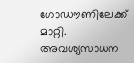ഗോഡൗണിലേക്ക് മാറ്റി. അവശ്യസാധന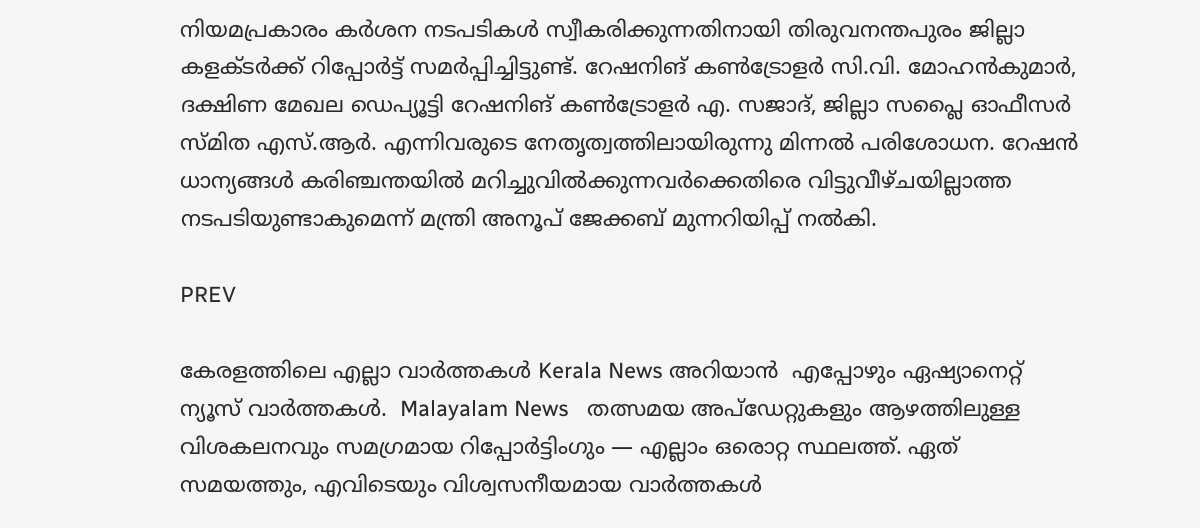നിയമപ്രകാരം കർശന നടപടികൾ സ്വീകരിക്കുന്നതിനായി തിരുവനന്തപുരം ജില്ലാ കളക്ടർക്ക് റിപ്പോർട്ട് സമർപ്പിച്ചിട്ടുണ്ട്. റേഷനിങ് കൺട്രോളർ സി.വി. മോഹൻകുമാർ, ദക്ഷിണ മേഖല ഡെപ്യൂട്ടി റേഷനിങ് കൺട്രോളർ എ. സജാദ്, ജില്ലാ സപ്ലൈ ഓഫീസർ സ്മിത എസ്.ആർ. എന്നിവരുടെ നേതൃത്വത്തിലായിരുന്നു മിന്നൽ പരിശോധന. റേഷൻ ധാന്യങ്ങൾ കരിഞ്ചന്തയിൽ മറിച്ചുവിൽക്കുന്നവർക്കെതിരെ വിട്ടുവീഴ്ചയില്ലാത്ത നടപടിയുണ്ടാകുമെന്ന് മന്ത്രി അനൂപ് ജേക്കബ് മുന്നറിയിപ്പ് നൽകി.

PREV

കേരളത്തിലെ എല്ലാ വാർത്തകൾ Kerala News അറിയാൻ  എപ്പോഴും ഏഷ്യാനെറ്റ് ന്യൂസ് വാർത്തകൾ.  Malayalam News   തത്സമയ അപ്‌ഡേറ്റുകളും ആഴത്തിലുള്ള വിശകലനവും സമഗ്രമായ റിപ്പോർട്ടിംഗും — എല്ലാം ഒരൊറ്റ സ്ഥലത്ത്. ഏത് സമയത്തും, എവിടെയും വിശ്വസനീയമായ വാർത്തകൾ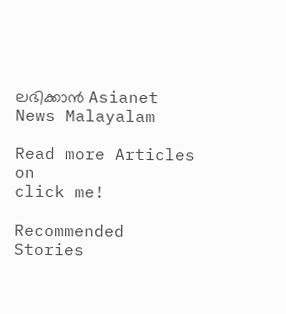ലഭിക്കാൻ Asianet News Malayalam

Read more Articles on
click me!

Recommended Stories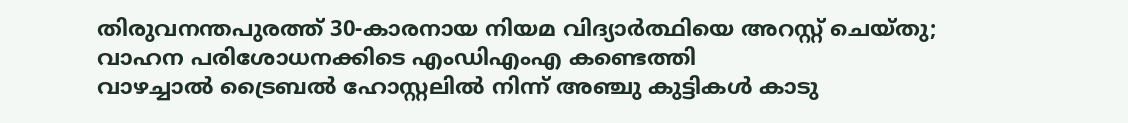തിരുവനന്തപുരത്ത് 30-കാരനായ നിയമ വിദ്യാർത്ഥിയെ അറസ്റ്റ് ചെയ്‌തു; വാഹന പരിശോധനക്കിടെ എംഡിഎംഎ കണ്ടെത്തി
വാഴച്ചാൽ ട്രൈബൽ ഹോസ്റ്റലിൽ നിന്ന് അഞ്ചു കുട്ടികൾ കാടു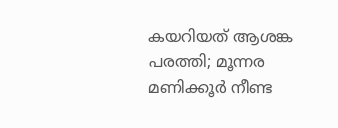കയറിയത് ആശങ്ക പരത്തി; മൂന്നര മണിക്കൂർ നീണ്ട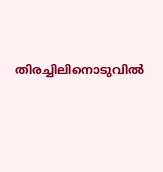തിരച്ചിലിനൊടുവിൽ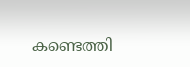കണ്ടെത്തി